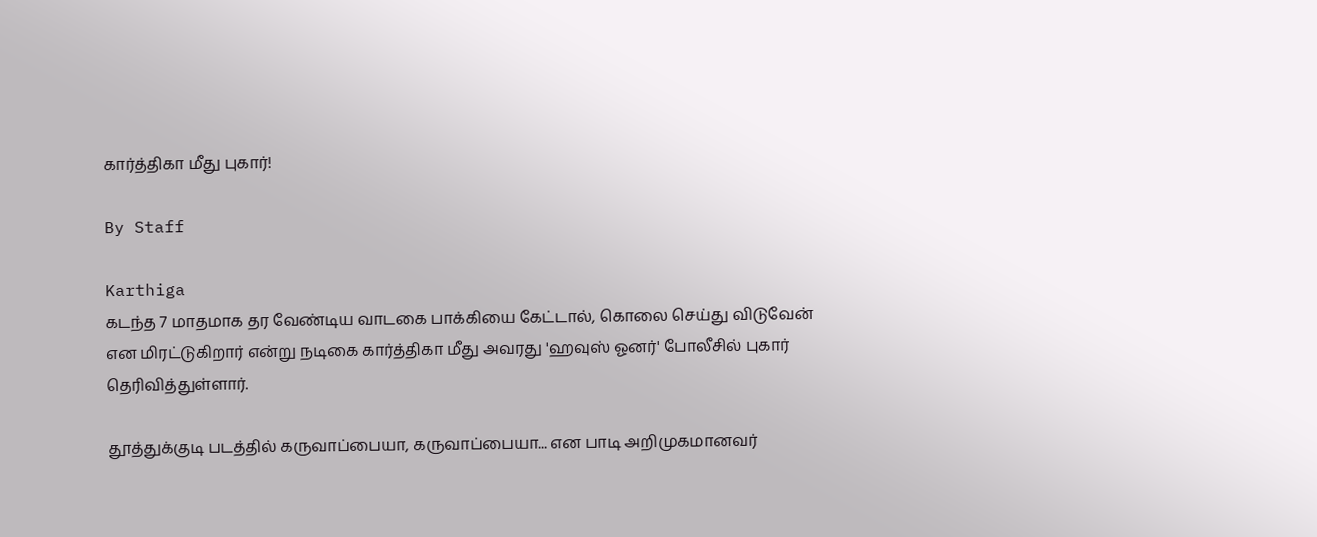கார்த்திகா மீது புகார்!

By Staff

Karthiga
கடந்த 7 மாதமாக தர வேண்டிய வாடகை பாக்கியை கேட்டால், கொலை செய்து விடுவேன் என மிரட்டுகிறார் என்று நடிகை கார்த்திகா மீது அவரது 'ஹவுஸ் ஓனர்' போலீசில் புகார் தெரிவித்துள்ளார்.

தூத்துக்குடி படத்தில் கருவாப்பையா, கருவாப்பையா... என பாடி அறிமுகமானவர்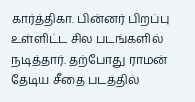கார்த்திகா. பின்னர் பிறப்பு உள்ளிட்ட சில படங்களில் நடித்தார். தற்போது ராமன் தேடிய சீதை படத்தில்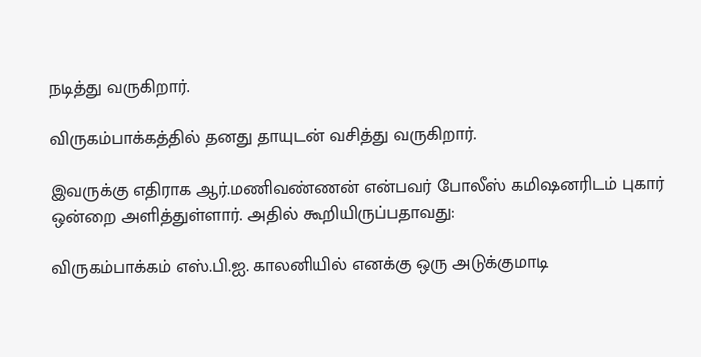நடித்து வருகிறார்.

விருகம்பாக்கத்தில் தனது தாயுடன் வசித்து வருகிறார்.

இவருக்கு எதிராக ஆர்.மணிவண்ணன் என்பவர் போலீஸ் கமிஷனரிடம் புகார் ஒன்றை அளித்துள்ளார். அதில் கூறியிருப்பதாவது:

விருகம்பாக்கம் எஸ்.பி.ஐ. காலனியில் எனக்கு ஒரு அடுக்குமாடி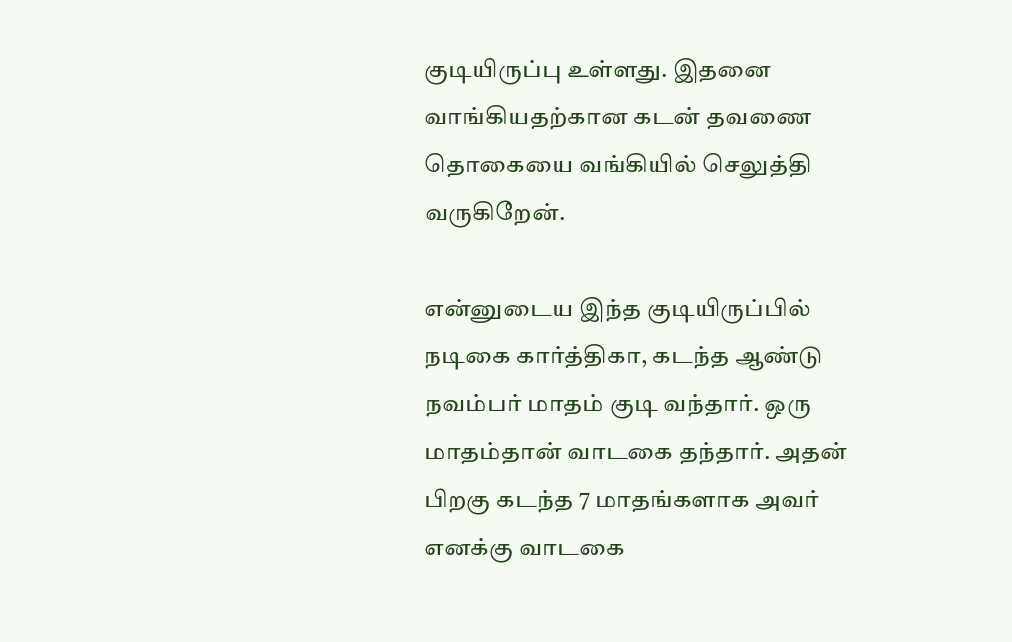குடியிருப்பு உள்ளது. இதனை வாங்கியதற்கான கடன் தவணை தொகையை வங்கியில் செலுத்தி வருகிறேன்.

என்னுடைய இந்த குடியிருப்பில் நடிகை கார்த்திகா, கடந்த ஆண்டு நவம்பர் மாதம் குடி வந்தார். ஒரு மாதம்தான் வாடகை தந்தார். அதன் பிறகு கடந்த 7 மாதங்களாக அவர் எனக்கு வாடகை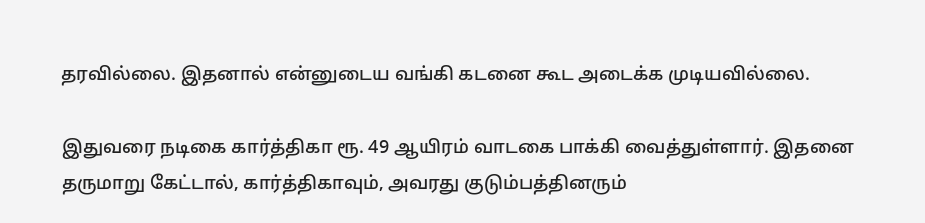தரவில்லை. இதனால் என்னுடைய வங்கி கடனை கூட அடைக்க முடியவில்லை.

இதுவரை நடிகை கார்த்திகா ரூ. 49 ஆயிரம் வாடகை பாக்கி வைத்துள்ளார். இதனை தருமாறு கேட்டால், கார்த்திகாவும், அவரது குடும்பத்தினரும்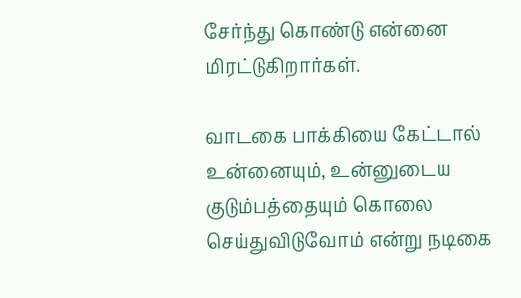சேர்ந்து கொண்டு என்னை மிரட்டுகிறார்கள்.

வாடகை பாக்கியை கேட்டால் உன்னையும், உன்னுடைய குடும்பத்தையும் கொலை செய்துவிடுவோம் என்று நடிகை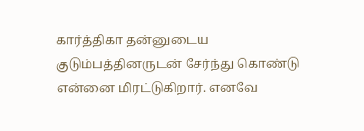கார்த்திகா தன்னுடைய குடும்பத்தினருடன் சேர்ந்து கொண்டு என்னை மிரட்டுகிறார். எனவே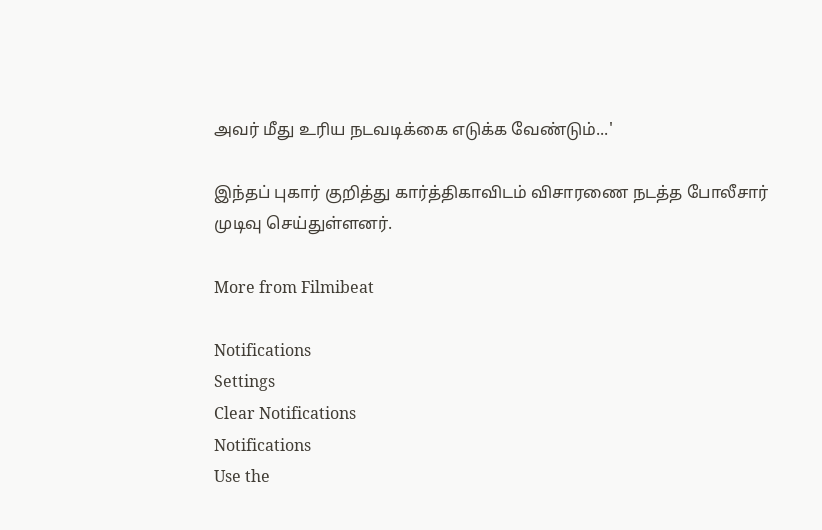அவர் மீது உரிய நடவடிக்கை எடுக்க வேண்டும்...'

இந்தப் புகார் குறித்து கார்த்திகாவிடம் விசாரணை நடத்த போலீசார் முடிவு செய்துள்ளனர்.

More from Filmibeat

Notifications
Settings
Clear Notifications
Notifications
Use the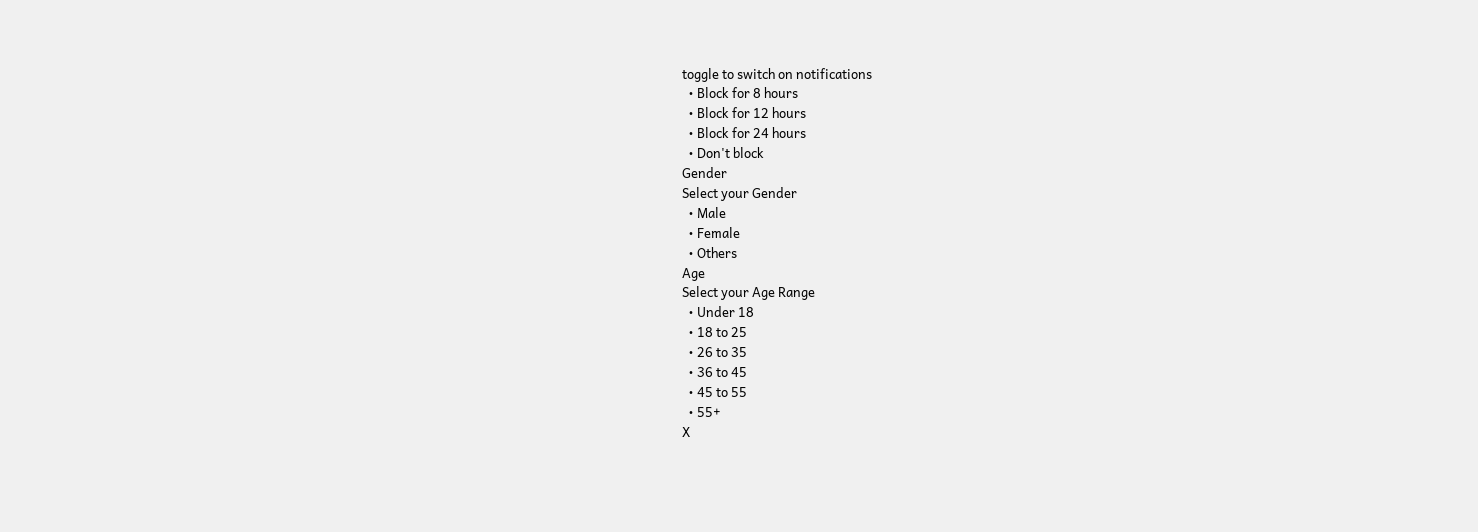toggle to switch on notifications
  • Block for 8 hours
  • Block for 12 hours
  • Block for 24 hours
  • Don't block
Gender
Select your Gender
  • Male
  • Female
  • Others
Age
Select your Age Range
  • Under 18
  • 18 to 25
  • 26 to 35
  • 36 to 45
  • 45 to 55
  • 55+
X